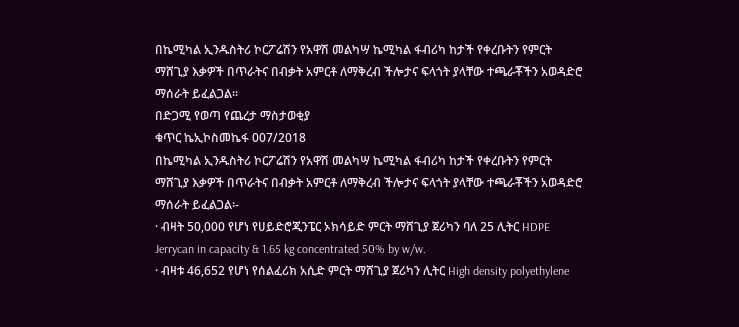በኬሚካል ኢንዱስትሪ ኮርፖሬሽን የአዋሽ መልካሣ ኬሚካል ፋብሪካ ከታች የቀረቡትን የምርት ማሸጊያ እቃዎች በጥራትና በብቃት አምርቶ ለማቅረብ ችሎታና ፍላጎት ያላቸው ተጫራቾችን አወዳድሮ ማሰራት ይፈልጋል።
በድጋሚ የወጣ የጨረታ ማስታወቂያ
ቁጥር ኬኢኮስመኬፋ 007/2018
በኬሚካል ኢንዱስትሪ ኮርፖሬሽን የአዋሽ መልካሣ ኬሚካል ፋብሪካ ከታች የቀረቡትን የምርት ማሸጊያ እቃዎች በጥራትና በብቃት አምርቶ ለማቅረብ ችሎታና ፍላጎት ያላቸው ተጫራቾችን አወዳድሮ ማሰራት ይፈልጋል፡-
· ብዛት 50,000 የሆነ የሀይድሮጂንፔር ኦክሳይድ ምርት ማሸጊያ ጀሪካን ባለ 25 ሊትር HDPE Jerrycan in capacity & 1.65 kg concentrated 50% by w/w.
· ብዛቱ 46,652 የሆነ የሰልፈሪክ አሲድ ምርት ማሸጊያ ጀሪካን ሊትር High density polyethylene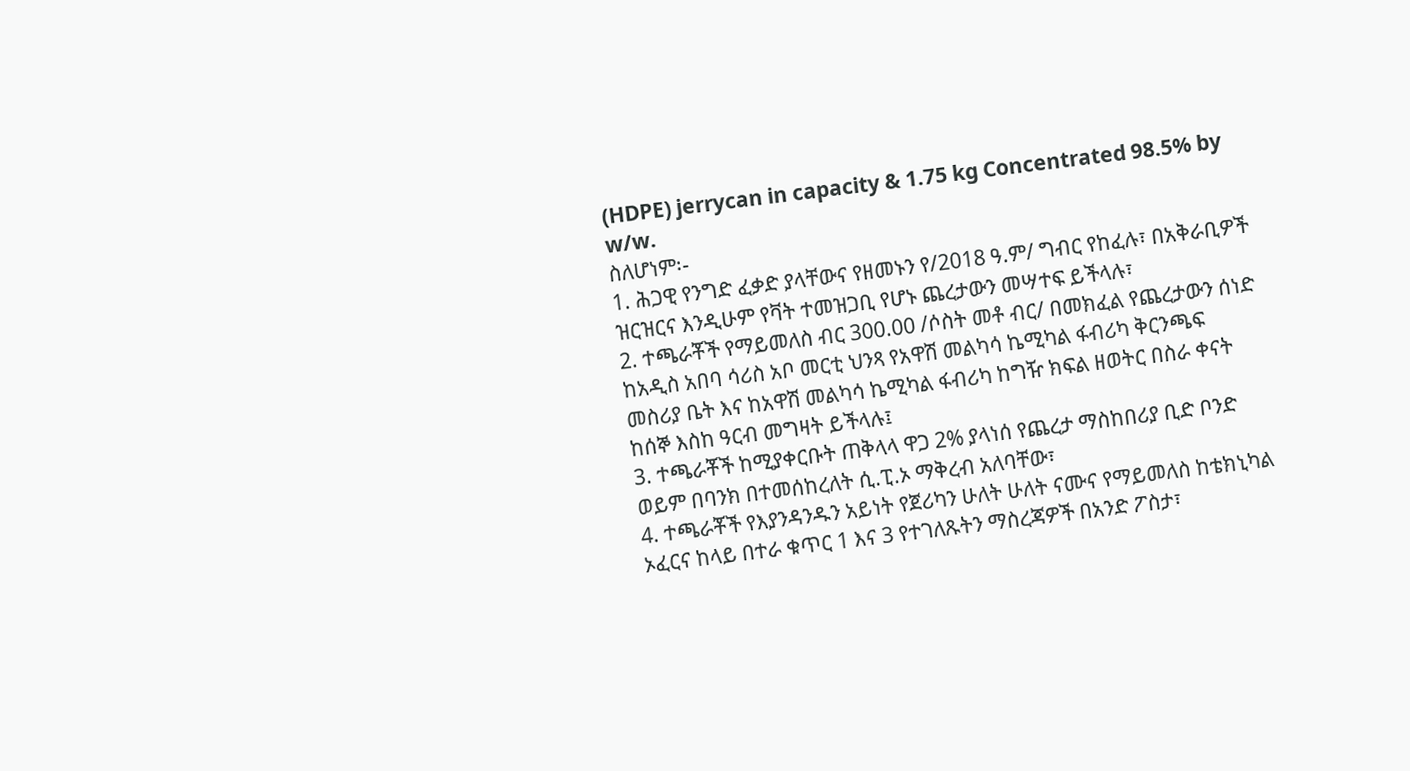(HDPE) jerrycan in capacity & 1.75 kg Concentrated 98.5% by w/w.
ስለሆነም፡-
1. ሕጋዊ የንግድ ፈቃድ ያላቸውና የዘመኑን የ/2018 ዓ.ም/ ግብር የከፈሉ፣ በአቅራቢዎች ዝርዝርና እንዲሁም የቫት ተመዝጋቢ የሆኑ ጨረታውን መሣተፍ ይችላሉ፣
2. ተጫራቾች የማይመለስ ብር 300.00 /ሶስት መቶ ብር/ በመክፈል የጨረታውን ሰነድ ከአዲስ አበባ ሳሪስ አቦ መርቲ ህንጻ የአዋሽ መልካሳ ኬሚካል ፋብሪካ ቅርንጫፍ መስሪያ ቤት እና ከአዋሽ መልካሳ ኬሚካል ፋብሪካ ከግዥ ክፍል ዘወትር በስራ ቀናት ከሰኞ እስከ ዓርብ መግዛት ይችላሉ፤
3. ተጫራቾች ከሚያቀርቡት ጠቅላላ ዋጋ 2% ያላነሰ የጨረታ ማስከበሪያ ቢድ ቦንድ ወይም በባንክ በተመሰከረለት ሲ.ፒ.ኦ ማቅረብ አለባቸው፣
4. ተጫራቾች የእያንዳንዱን አይነት የጀሪካን ሁለት ሁለት ናሙና የማይመለስ ከቴክኒካል ኦፈርና ከላይ በተራ ቁጥር 1 እና 3 የተገለጹትን ማስረጃዎች በአንድ ፖስታ፣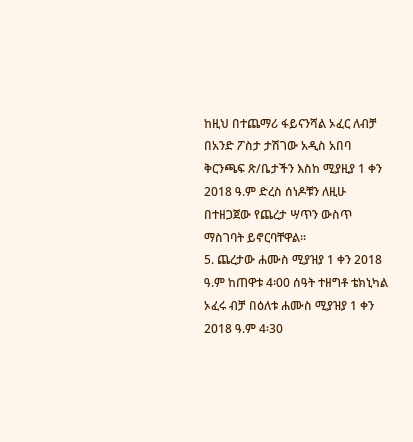ከዚህ በተጨማሪ ፋይናንሻል ኦፈር ለብቻ በአንድ ፖስታ ታሽገው አዲስ አበባ ቅርንጫፍ ጽ/ቤታችን እስከ ሚያዚያ 1 ቀን 2018 ዓ.ም ድረስ ሰነዶቹን ለዚሁ በተዘጋጀው የጨረታ ሣጥን ውስጥ ማስገባት ይኖርባቸዋል።
5. ጨረታው ሐሙስ ሚያዝያ 1 ቀን 2018 ዓ.ም ከጠዋቱ 4፡00 ሰዓት ተዘግቶ ቴክኒካል ኦፈሩ ብቻ በዕለቱ ሐሙስ ሚያዝያ 1 ቀን 2018 ዓ.ም 4፡30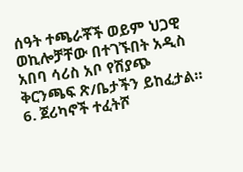ሰዓት ተጫራቾች ወይም ህጋዊ ወኪሎቻቸው በተገኙበት አዲስ አበባ ሳሪስ አቦ የሽያጭ ቅርንጫፍ ጽ/ቤታችን ይከፈታል።
6. ጀሪካኖች ተፈትሾ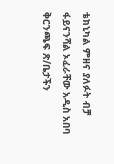ቴክኒካል ምዘና ያለፉት ብቻ ፋይናንሻል ኦፈራቸው አዲስ አበባ ቅርንጫፍ ጽ/ቤታችን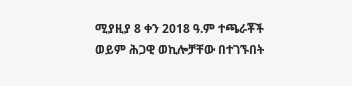ሚያዚያ 8 ቀን 2018 ዓ.ም ተጫራቾች ወይም ሕጋዊ ወኪሎቻቸው በተገኙበት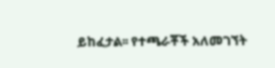ይከፈታል፡፡ የተጫራቾች አለመገኘት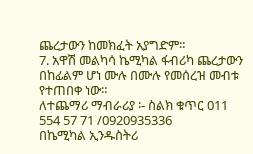ጨረታውን ከመክፈት አያግድም።
7. አዋሽ መልካሳ ኬሚካል ፋብሪካ ጨረታውን በከፊልም ሆነ ሙሉ በሙሉ የመሰረዝ መብቱ የተጠበቀ ነው።
ለተጨማሪ ማብራሪያ ፡- ስልክ ቁጥር 011 554 57 71 /0920935336
በኬሚካል ኢንዱስትሪ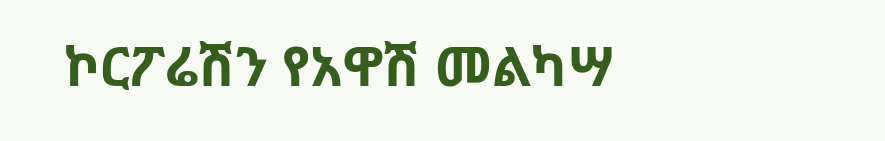ኮርፖሬሽን የአዋሽ መልካሣ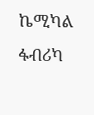ኬሚካል ፋብሪካ